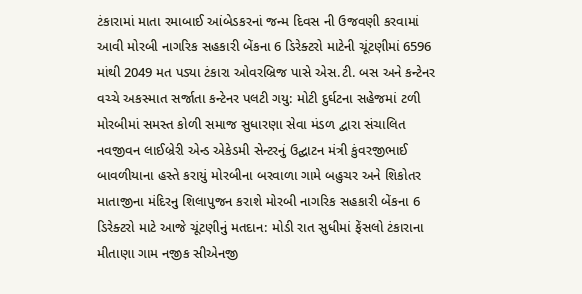ટંકારામાં માતા રમાબાઈ આંબેડકરનાં જન્મ દિવસ ની ઉજવણી કરવામાં આવી મોરબી નાગરિક સહકારી બેંકના 6 ડિરેક્ટરો માટેની ચૂંટણીમાં 6596 માંથી 2049 મત પડ્યા ટંકારા ઓવરબ્રિજ પાસે એસ.ટી. બસ અને કન્ટેનર વચ્ચે અકસ્માત સર્જાતા કન્ટેનર પલટી ગયુ: મોટી દુર્ઘટના સહેજમાં ટળી મોરબીમાં સમસ્ત કોળી સમાજ સુધારણા સેવા મંડળ દ્વારા સંચાલિત નવજીવન લાઈબ્રેરી એન્ડ એકેડમી સેન્ટરનું ઉદ્ઘાટન મંત્રી કુંવરજીભાઈ બાવળીયાના હસ્તે કરાયું મોરબીના બરવાળા ગામે બહુચર અને શિકોતર માતાજીના મંદિરનુ શિલાપુજન કરાશે મોરબી નાગરિક સહકારી બેંકના 6 ડિરેક્ટરો માટે આજે ચૂંટણીનું મતદાન: મોડી રાત સુધીમાં ફેંસલો ટંકારાના મીતાણા ગામ નજીક સીએનજી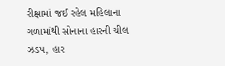રીક્ષામાં જઈ રહેલ મહિલાના ગળામાંથી સોનાના હારની ચીલ ઝડપ, હાર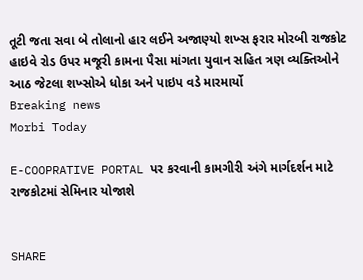તૂટી જતા સવા બે તોલાનો હાર લઈને અજાણ્યો શખ્સ ફરાર મોરબી રાજકોટ હાઇવે રોડ ઉપર મજૂરી કામના પૈસા માંગતા યુવાન સહિત ત્રણ વ્યક્તિઓને આઠ જેટલા શખ્સોએ ધોકા અને પાઇપ વડે મારમાર્યો
Breaking news
Morbi Today

E-COOPRATIVE PORTAL પર કરવાની કામગીરી અંગે માર્ગદર્શન માટે રાજકોટમાં સેમિનાર યોજાશે


SHARE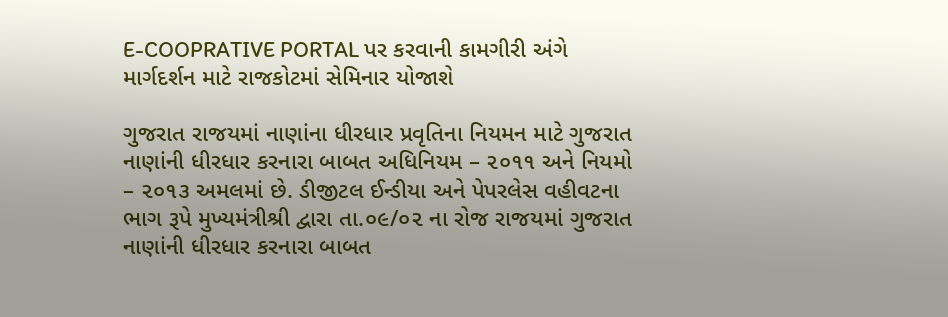E-COOPRATIVE PORTAL પર કરવાની કામગીરી અંગે માર્ગદર્શન માટે રાજકોટમાં સેમિનાર યોજાશે

ગુજરાત રાજયમાં નાણાંના ધીરધાર પ્રવૃતિના નિયમન માટે ગુજરાત નાણાંની ધીરધાર કરનારા બાબત અધિનિયમ – ૨૦૧૧ અને નિયમો – ૨૦૧૩ અમલમાં છે. ડીજીટલ ઈન્‍ડીયા અને પેપરલેસ વહીવટના ભાગ રૂપે મુખ્યમંત્રીશ્રી દ્વારા તા.૦૯/૦૨ ના રોજ રાજયમાં ગુજરાત નાણાંની ધીરધાર કરનારા બાબત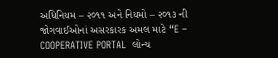અધિનિયમ – ૨૦૧૧ અને નિયમો – ૨૦૧૩ ની જોગવાઈઓનાં અસરકારક અમલ માટે “E – COOPERATIVE PORTAL  લોન્‍ચ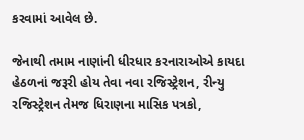કરવામાં આવેલ છે.

જેનાથી તમામ નાણાંની ધીરધાર કરનારાઓએ કાયદા હેઠળનાં જરૂરી હોય તેવા નવા રજિસ્ટ્રેશન, રીન્યુ રજિસ્ટ્રેશન તેમજ ધિરાણના માસિક પત્રકો,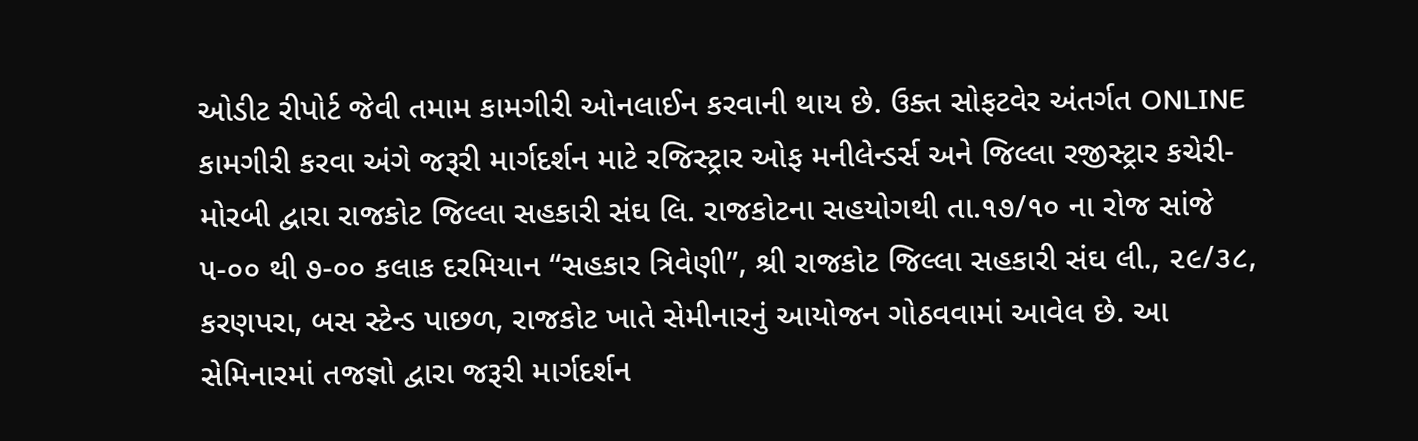ઓડીટ રીપોર્ટ જેવી તમામ કામગીરી ઓનલાઈન કરવાની થાય છે. ઉક્ત સોફટવેર અંતર્ગત ONLINE  કામગીરી કરવા અંગે જરૂરી માર્ગદર્શન માટે રજિસ્ટ્રાર ઓફ મનીલેન્‍ડર્સ અને જિલ્લા રજીસ્ટ્રાર કચેરી-મોરબી દ્વારા રાજકોટ જિલ્લા સહકારી સંઘ લિ. રાજકોટના સહયોગથી તા.૧૭/૧૦ ના રોજ સાંજે ૫-૦૦ થી ૭-૦૦ કલાક દરમિયાન “સહકાર ત્રિવેણી”, શ્રી રાજકોટ જિલ્લા સહકારી સંઘ લી., ૨૯/૩૮, કરણપરા, બસ સ્ટેન્ડ પાછળ, રાજકોટ ખાતે સેમીનારનું આયોજન ગોઠવવામાં આવેલ છે. આ સેમિનારમાં તજજ્ઞો દ્વારા જરૂરી માર્ગદર્શન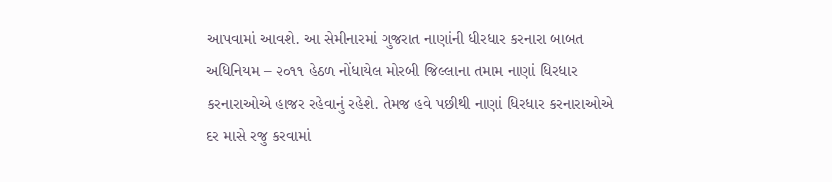આપવામાં આવશે. આ સેમીનારમાં ગુજરાત નાણાંની ધીરધાર કરનારા બાબત અધિનિયમ – ૨૦૧૧ હેઠળ નોંધાયેલ મોરબી જિલ્લાના તમામ નાણાં ધિરધાર કરનારાઓએ હાજર રહેવાનું રહેશે. તેમજ હવે પછીથી નાણાં ધિરધાર કરનારાઓએ દર માસે રજુ કરવામાં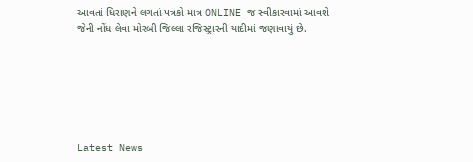આવતાં ધિરાણને લગતાં પત્રકો માત્ર ONLINE જ સ્વીકારવામાં આવશે જેની નોંધ લેવા મોરબી જિલ્લા રજિસ્ટ્રારની યાદીમાં જણાવાયું છે.






Latest News